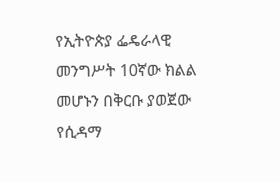የኢትዮጵያ ፌዴራላዊ መንግሥት 10ኛው ክልል መሆኑን በቅርቡ ያወጀው የሲዳማ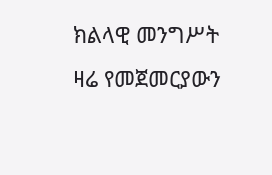ክልላዊ መንግሥት ዛሬ የመጀመርያውን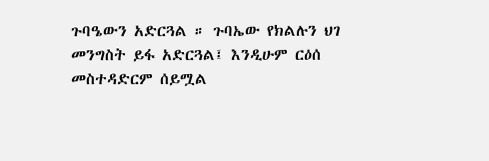ጉባዔውን አድርጓል ። ጉባኤው የክልሉን ህገ መንግስት ይፋ አድርጓል፤ እንዲሁም ርዕሰ መስተዳድርም ሰይሟል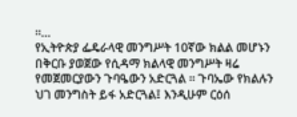።…
የኢትዮጵያ ፌዴራላዊ መንግሥት 10ኛው ክልል መሆኑን በቅርቡ ያወጀው የሲዳማ ክልላዊ መንግሥት ዛሬ የመጀመርያውን ጉባዔውን አድርጓል ። ጉባኤው የክልሉን ህገ መንግስት ይፋ አድርጓል፤ እንዲሁም ርዕሰ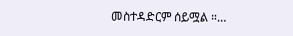መስተዳድርም ሰይሟል ።…